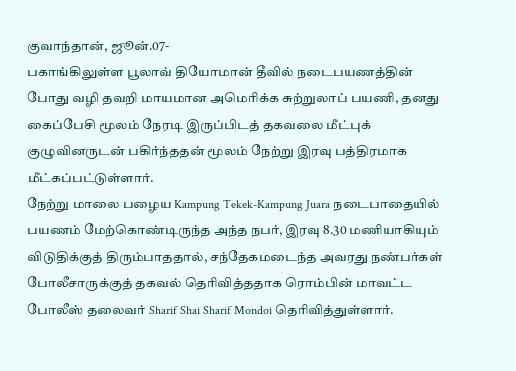குவாந்தான், ஜூன்.07-
பகாங்கிலுள்ள பூலாவ் தியோமான் தீவில் நடைபயணத்தின் போது வழி தவறி மாயமான அமெரிக்க சுற்றுலாப் பயணி, தனது கைப்பேசி மூலம் நேரடி இருப்பிடத் தகவலை மீட்புக் குழுவினருடன் பகிர்ந்ததன் மூலம் நேற்று இரவு பத்திரமாக மீட்கப்பட்டுள்ளார்.
நேற்று மாலை பழைய Kampung Tekek-Kampung Juara நடைபாதையில் பயணம் மேற்கொண்டிருந்த அந்த நபர், இரவு 8.30 மணியாகியும் விடுதிக்குத் திரும்பாததால், சந்தேகமடைந்த அவரது நண்பர்கள் போலீசாருக்குத் தகவல் தெரிவித்ததாக ரொம்பின் மாவட்ட போலீஸ் தலைவர் Sharif Shai Sharif Mondoi தெரிவித்துள்ளார்.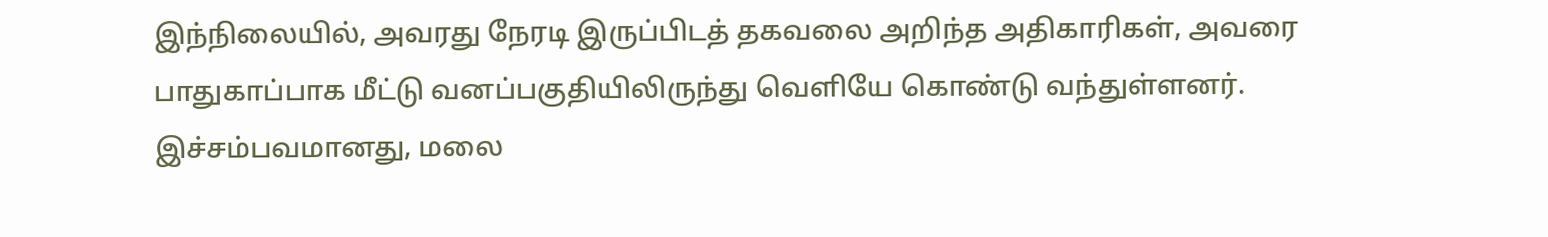இந்நிலையில், அவரது நேரடி இருப்பிடத் தகவலை அறிந்த அதிகாரிகள், அவரை பாதுகாப்பாக மீட்டு வனப்பகுதியிலிருந்து வெளியே கொண்டு வந்துள்ளனர்.
இச்சம்பவமானது, மலை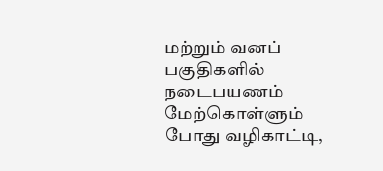மற்றும் வனப் பகுதிகளில் நடைபயணம் மேற்கொள்ளும் போது வழிகாட்டி,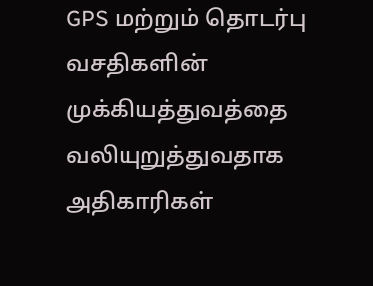GPS மற்றும் தொடர்பு வசதிகளின் முக்கியத்துவத்தை வலியுறுத்துவதாக அதிகாரிகள்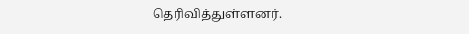தெரிவித்துள்ளனர்.